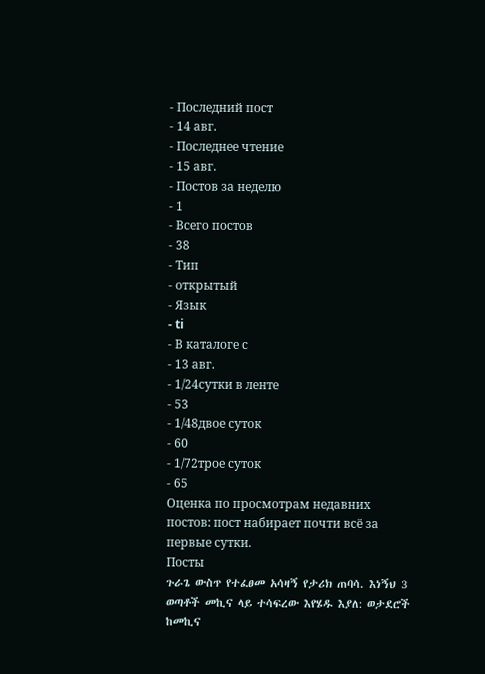- Последний пост
- 14 авг.
- Последнее чтение
- 15 авг.
- Постов за неделю
- 1
- Всего постов
- 38
- Тип
- открытый
- Язык
- ti
- В каталоге с
- 13 авг.
- 1/24сутки в ленте
- 53
- 1/48двое суток
- 60
- 1/72трое суток
- 65
Оценка по просмотрам недавних постов: пост набирает почти всё за первые сутки.
Посты
ጉራጌ ውስጥ የተፈፀመ አሳዛኝ የታሪክ ጠባሳ. እነኝህ 3 ወጣቶች መኪና ላይ ተሳፍረው እየሄዱ እያለ: ወታደሮች ከመኪና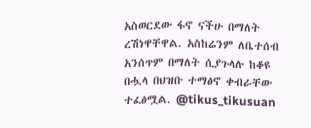አስወርደው ፋኖ ናችሁ በማለት ረሽነዋቸዋል. አስከሬንም ለቤተሰብ አንሰጥም በማለት ሲያጉላሉ ከቆዩ በሗላ በህዝቡ ተማፅኖ ቀብራቸው ተፈፅሟል. @tikus_tikusuan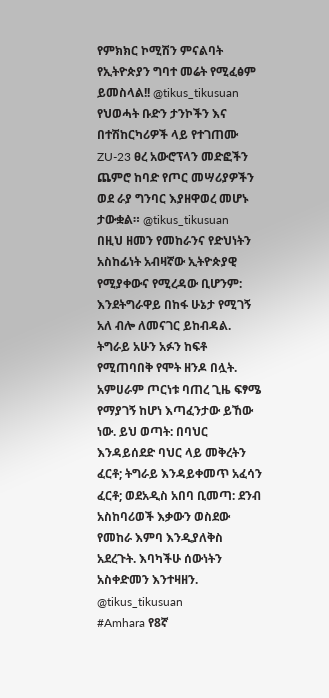የምክክር ኮሚሽን ምናልባት የኢትዮጵያን ግባተ መሬት የሚፈፅም ይመስላል!! @tikus_tikusuan
የህወሓት ቡድን ታንኮችን እና በተሽከርካሪዎች ላይ የተገጠሙ ZU-23 ፀረ አውሮፕላን መድፎችን ጨምሮ ከባድ የጦር መሣሪያዎችን ወደ ራያ ግንባር እያዘዋወረ መሆኑ ታውቋል። @tikus_tikusuan
በዚህ ዘመን የመከራንና የድህነትን አስከፊነት አብዛኛው ኢትዮጵያዊ የሚያቀውና የሚረዳው ቢሆንም: እንደትግራዋይ በከፋ ሁኔታ የሚገኝ አለ ብሎ ለመናገር ይከብዳል. ትግራይ አሁን አፉን ከፍቶ የሚጠባበቅ የሞት ዘንዶ በሏት. አምሀራም ጦርነቱ ባጠረ ጊዜ ፍፃሜ የማያገኝ ከሆነ እጣፈንታው ይኸው ነው. ይህ ወጣት: በባህር እንዳይሰደድ ባህር ላይ መቅረትን ፈርቶ; ትግራይ እንዳይቀመጥ አፈሳን ፈርቶ; ወደአዲስ አበባ ቢመጣ: ደንብ አስከባሪወች እቃውን ወስደው የመከራ እምባ እንዲያለቅስ አደረጉት. እባካችሁ ሰውነትን አስቀድመን እንተዛዘን. @tikus_tikusuan
#Amhara የ8ኛ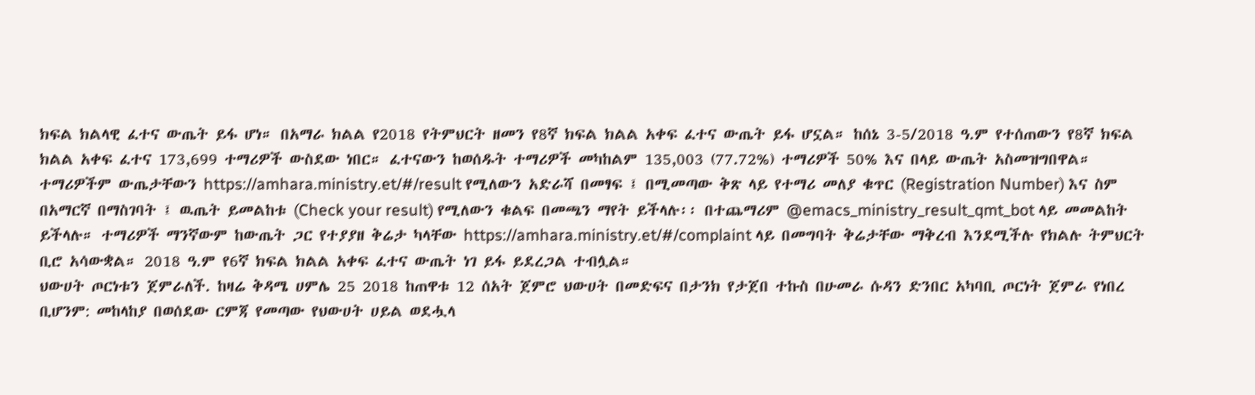ክፍል ክልላዊ ፈተና ውጤት ይፋ ሆነ። በአማራ ክልል የ2018 የትምህርት ዘመን የ8ኛ ክፍል ክልል አቀፍ ፈተና ውጤት ይፋ ሆኗል። ከሰኔ 3-5/2018 ዓ.ም የተሰጠውን የ8ኛ ክፍል ክልል አቀፍ ፈተና 173,699 ተማሪዎች ውስደው ነበር። ፈተናውን ከወሰዱት ተማሪዎች መካከልም 135,003 (77.72%) ተማሪዎች 50% እና በላይ ውጤት አስመዝግበዋል። ተማሪዎችም ውጤታቸውን https://amhara.ministry.et/#/result የሚለውን አድራሻ በመፃፍ ፤ በሚመጣው ቅጽ ላይ የተማሪ መለያ ቁጥር (Registration Number) እና ስም በአማርኛ በማስገባት ፤ ዉጤት ይመልከቱ (Check your result) የሚለውን ቁልፍ በመጫን ማየት ይችላሉ፡፡ በተጨማሪም @emacs_ministry_result_qmt_bot ላይ መመልከት ይችላሉ። ተማሪዎች ማንኛውም ከውጤት ጋር የተያያዘ ቅሬታ ካላቸው https://amhara.ministry.et/#/complaint ላይ በመግባት ቅሬታቸው ማቅረብ እንደሚችሉ የክልሉ ትምህርት ቢሮ አሳውቋል። 2018 ዓ.ም የ6ኛ ክፍል ክልል አቀፍ ፈተና ውጤት ነገ ይፋ ይደረጋል ተብሏል።
ህውሀት ጦርነቱን ጀምራለች. ከዛሬ ቅዳሜ ሀምሌ 25 2018 ከጠዋቱ 12 ሰአት ጀምሮ ህውሀት በመድፍና በታንክ የታጀበ ተኩስ በሁመራ ሱዳን ድንበር አካባቢ ጦርነት ጀምራ የነበረ ቢሆንም: መከላከያ በወሰደው ርምጃ የመጣው የህውሀት ሀይል ወደሗላ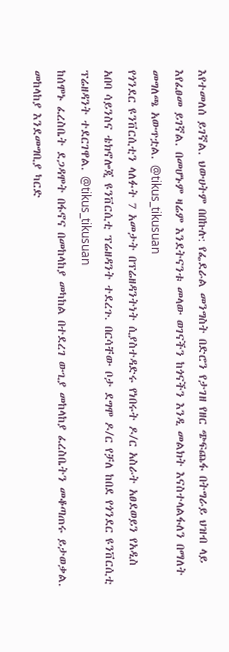እየተመለሰ ይገኛል. ህውሀትም በበኩሉ: የፌደራል መንግስት በድሮን የታገዘ የዘር ጭፍጨፋ በትግራይ ህዝብ ላይ እየፈፀመ ይገኛል. በመሆኑም ዛሬም እንደትናንቱ መላው ወገናችን ከጎናችን እንዲ መልክት እናስተላልፋለን በማለት መግለጫ አውጥቷል. @tikus_tikusuan
የጎንደር ዩንቨርሲቲን ላለፉት 7 አመታት በፕሬዘዳንትነት ሲያስተዳድሩ የነበሩት ዶ/ር አስራት አፀደወይን የአዲስ አበባ ሳይንስና ቴክኖሎጂ ዩንቨርሲቲ ፕሬዘዳንት ተደረጉ. በርሳቸው ቦታ ደግሞ ዶ/ር የቻለ ከበደ የጎንደር ዩንቨርሲቲ ፕሬዘዳንት ተደርገዋል. @tikus_tikusuan
ከሰሞኑ ፈረስቤት ደጋዳሞት በፋኖና በመከላከያ መካከል በተደረገ ውጊያ መከላከያ ፈረስቤትን መቆጣጠሩ ይታወቃል. መከላከያ እንደመግቢያ ካርድ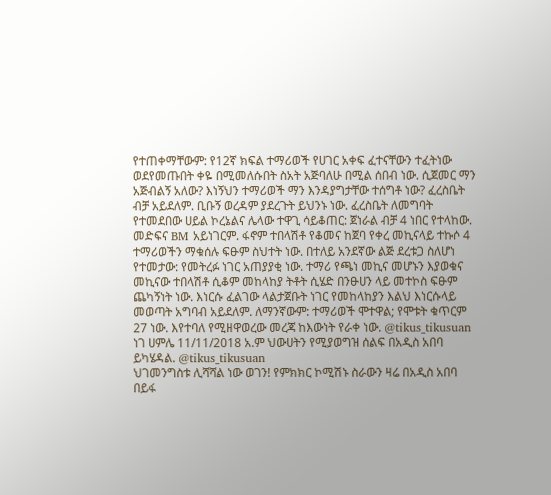የተጠቀማቸውም: የ12ኛ ክፍል ተማሪወች የሀገር አቀፍ ፈተናቸውን ተፈትነው ወደየመጡበት ቀዬ በሚመለሱበት ስአት አጅባለሁ በሚል ሰበብ ነው. ሲጀመር ማን አጅብልኝ አለው? እነኝህን ተማሪወች ማን እንዳያግታቸው ተሰግቶ ነው? ፈረስቤት ብቻ አይደለም. ቢቡኝ ወረዳም ያደረጉት ይህንኑ ነው. ፈረስቤት ለመግባት የተመደበው ሀይል ኮረኔልና ሌላው ተዋጊ ሳይቆጠር: ጀነራል ብቻ 4 ነበር የተላከው. መድፍና BM አይነገርም. ፋኖም ተበላሽቶ የቆመና ከጀባ የቀረ መኪናላይ ተኩሶ 4 ተማሪወችን ማቁሰሉ ፍፁም ስህተት ነው. በተለይ አንደኛው ልጅ ደረቱጋ ስለሆነ የተመታው: የመትረፉ ነገር አጠያያቂ ነው. ተማሪ የጫነ መኪና መሆኑን እያወቁና መኪናው ተበላሽቶ ሲቆም መከላከያ ትቶት ሲሄድ በንፁሀን ላይ መተኮስ ፍፁም ጨካኝነት ነው. እነርሱ ፈልገው ላልታጀቡት ነገር የመከላከያን እልህ እነርሱላይ መወጣት አግባብ አይደለም. ለማንኛውም: ተማሪወች ሞተዋል; የሞቱት ቁጥርም 27 ነው. እየተባለ የሚዘዋወረው መረጃ ከእውነት የራቀ ነው. @tikus_tikusuan
ነገ ሀምሌ 11/11/2018 አ.ም ህውሀትን የሚያወግዝ ሰልፍ በአዲስ አበባ ይካሄዳል. @tikus_tikusuan
ህገመንግስቱ ሊሻሻል ነው ወገን! የምክክር ኮሚሽኑ ስራውን ዛሬ በአዲስ አበባ በይፋ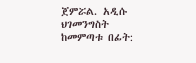ጀምሯል. አዲሱ ህገመንግስት ከመምጣቱ በፊት: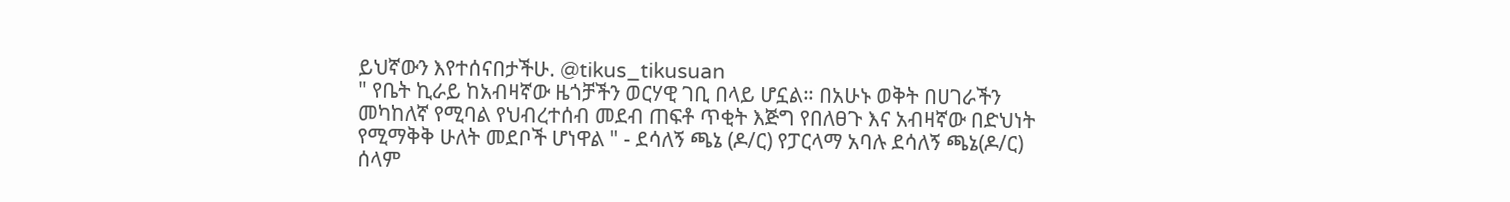ይህኛውን እየተሰናበታችሁ. @tikus_tikusuan
" የቤት ኪራይ ከአብዛኛው ዜጎቻችን ወርሃዊ ገቢ በላይ ሆኗል። በአሁኑ ወቅት በሀገራችን መካከለኛ የሚባል የህብረተሰብ መደብ ጠፍቶ ጥቂት እጅግ የበለፀጉ እና አብዛኛው በድህነት የሚማቅቅ ሁለት መደቦች ሆነዋል " - ደሳለኝ ጫኔ (ዶ/ር) የፓርላማ አባሉ ደሳለኝ ጫኔ(ዶ/ር) ሰላም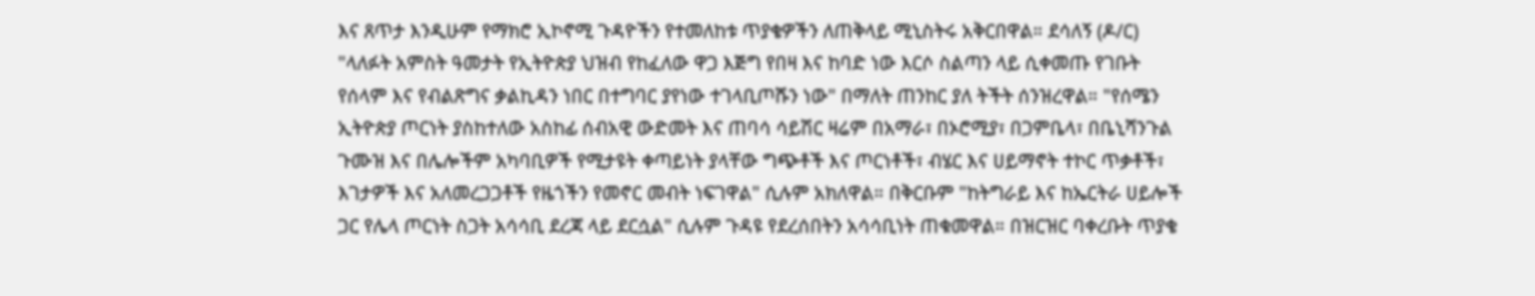እና ጸጥታ እንዲሁም የማክሮ ኢኮኖሚ ጉዳዮችን የተመለከቱ ጥያቄዎችን ለጠቅላይ ሚኒስትሩ አቅርበዋል። ደሳለኝ (ዶ/ር) "ላለፉት አምስት ዓመታት የኢትዮጵያ ህዝብ የከፈለው ዋጋ እጅግ የበዛ እና ከባድ ነው እርሶ ስልጣን ላይ ሲቀመጡ የገቡት የሰላም እና የብልጽግና ቃልኪዳን ነበር በተግባር ያየነው ተገላቢጦሹን ነው" በማለት ጠንከር ያለ ትችት ሰንዝረዋል። "የሰሜን ኢትዮጵያ ጦርነት ያስከተለው አስከፊ ሰብአዊ ውድመት እና ጠባሳ ሳይሽር ዛሬም በአማራ፣ በኦሮሚያ፣ በጋምቤላ፣ በቤኒሻንጉል ጉሙዝ እና በሌሎችም አካባቢዎች የሚታዩት ቀጣይነት ያላቸው ግጭቶች እና ጦርነቶች፣ ብሄር እና ሀይማኖት ተኮር ጥቃቶች፣ እገታዎች እና አለመረጋጋቶች የዜጎችን የመኖር መብት ነፍገዋል" ሲሉም አክለዋል። በቅርቡም "ከትግራይ እና ከኤርትራ ሀይሎች ጋር የሌላ ጦርነት ስጋት አሳሳቢ ደረጃ ላይ ደርሷል" ሲሉም ጉዳዩ የደረሰበትን አሳሳቢነት ጠቁመዋል። በዝርዝር ባቀረቡት ጥያቄ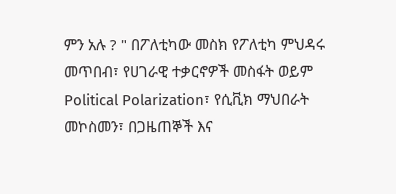ምን አሉ ? " በፖለቲካው መስክ የፖለቲካ ምህዳሩ መጥበብ፣ የሀገራዊ ተቃርኖዎች መስፋት ወይም Political Polarization፣ የሲቪክ ማህበራት መኮስመን፣ በጋዜጠኞች እና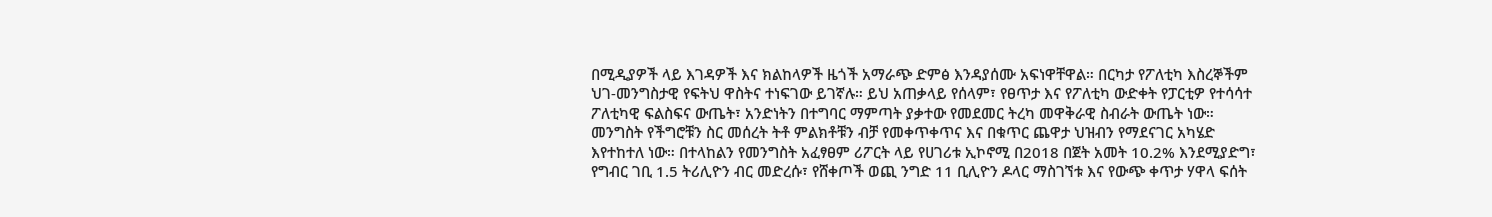በሚዲያዎች ላይ እገዳዎች እና ክልከላዎች ዜጎች አማራጭ ድምፅ እንዳያሰሙ አፍነዋቸዋል። በርካታ የፖለቲካ እስረኞችም ህገ-መንግስታዊ የፍትህ ዋስትና ተነፍገው ይገኛሉ። ይህ አጠቃላይ የሰላም፣ የፀጥታ እና የፖለቲካ ውድቀት የፓርቲዎ የተሳሳተ ፖለቲካዊ ፍልስፍና ውጤት፣ አንድነትን በተግባር ማምጣት ያቃተው የመደመር ትረካ መዋቅራዊ ስብራት ውጤት ነው። መንግስት የችግሮቹን ስር መሰረት ትቶ ምልክቶቹን ብቻ የመቀጥቀጥና እና በቁጥር ጨዋታ ህዝብን የማደናገር አካሄድ እየተከተለ ነው። በተላከልን የመንግስት አፈፃፀም ሪፖርት ላይ የሀገሪቱ ኢኮኖሚ በ2018 በጀት አመት 10.2% እንደሚያድግ፣ የግብር ገቢ 1.5 ትሪሊዮን ብር መድረሱ፣ የሸቀጦች ወጪ ንግድ 11 ቢሊዮን ዶላር ማስገኘቱ እና የውጭ ቀጥታ ሃዋላ ፍሰት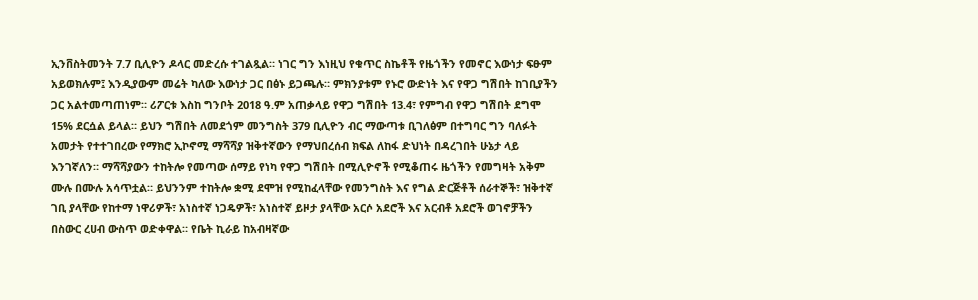ኢንቨስትመንት 7.7 ቢሊዮን ዶላር መድረሱ ተገልጿል። ነገር ግን እነዚህ የቁጥር ስኬቶች የዜጎችን የመኖር እውነታ ፍፁም አይወክሉም፤ እንዲያውም መሬት ካለው እውነታ ጋር በፅኑ ይጋጫሉ። ምክንያቱም የኑሮ ውድነት እና የዋጋ ግሽበት ከገቢያችን ጋር አልተመጣጠነም። ሪፖርቱ እስከ ግንቦት 2018 ዓ.ም አጠቃላይ የዋጋ ግሽበት 13.4፣ የምግብ የዋጋ ግሽበት ደግሞ 15% ደርሷል ይላል። ይህን ግሽበት ለመደጎም መንግስት 379 ቢሊዮን ብር ማውጣቱ ቢገለፅም በተግባር ግን ባለፉት አመታት የተተገበረው የማክሮ ኢኮኖሚ ማሻሻያ ዝቅተኛውን የማህበረሰብ ክፍል ለከፋ ድህነት በዳረገበት ሁኔታ ላይ እንገኛለን። ማሻሻያውን ተከትሎ የመጣው ሰማይ የነካ የዋጋ ግሽበት በሚሊዮኖች የሚቆጠሩ ዜጎችን የመግዛት አቅም ሙሉ በሙሉ አሳጥቷል። ይህንንም ተከትሎ ቋሚ ደሞዝ የሚከፈላቸው የመንግስት እና የግል ድርጅቶች ሰራተኞች፣ ዝቅተኛ ገቢ ያላቸው የከተማ ነዋሪዎች፣ አነስተኛ ነጋዴዎች፣ አነስተኛ ይዞታ ያላቸው አርሶ አደሮች እና አርብቶ አደሮች ወገኖቻችን በስውር ረሀብ ውስጥ ወድቀዋል። የቤት ኪራይ ከአብዛኛው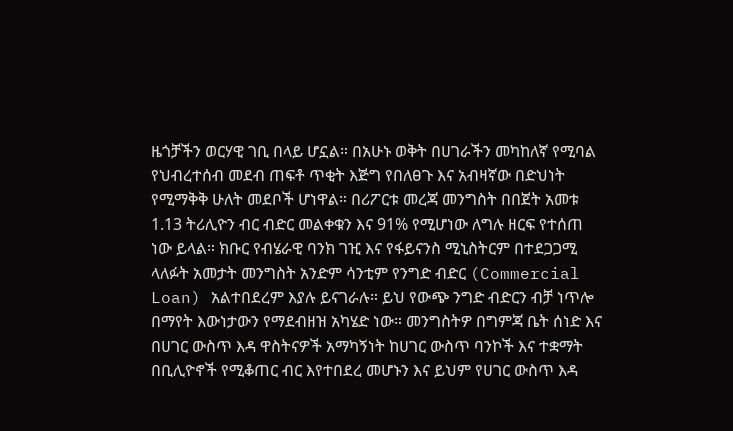ዜጎቻችን ወርሃዊ ገቢ በላይ ሆኗል። በአሁኑ ወቅት በሀገራችን መካከለኛ የሚባል የህብረተሰብ መደብ ጠፍቶ ጥቂት እጅግ የበለፀጉ እና አብዛኛው በድህነት የሚማቅቅ ሁለት መደቦች ሆነዋል። በሪፖርቱ መረጃ መንግስት በበጀት አመቱ 1.13 ትሪሊዮን ብር ብድር መልቀቁን እና 91% የሚሆነው ለግሉ ዘርፍ የተሰጠ ነው ይላል። ክቡር የብሄራዊ ባንክ ገዢ እና የፋይናንስ ሚኒስትርም በተደጋጋሚ ላለፉት አመታት መንግስት አንድም ሳንቲም የንግድ ብድር (Commercial Loan) አልተበደረም እያሉ ይናገራሉ። ይህ የውጭ ንግድ ብድርን ብቻ ነጥሎ በማየት እውነታውን የማደብዘዝ አካሄድ ነው። መንግስትዎ በግምጃ ቤት ሰነድ እና በሀገር ውስጥ እዳ ዋስትናዎች አማካኝነት ከሀገር ውስጥ ባንኮች እና ተቋማት በቢሊዮኖች የሚቆጠር ብር እየተበደረ መሆኑን እና ይህም የሀገር ውስጥ እዳ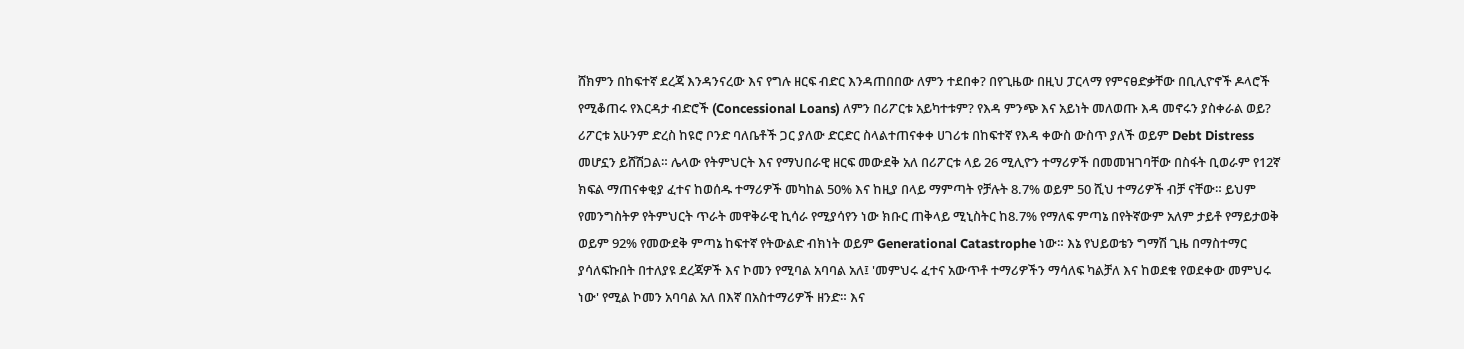ሸክምን በከፍተኛ ደረጃ እንዳንናረው እና የግሉ ዘርፍ ብድር እንዳጠበበው ለምን ተደበቀ? በየጊዜው በዚህ ፓርላማ የምናፀድቃቸው በቢሊዮኖች ዶላሮች የሚቆጠሩ የእርዳታ ብድሮች (Concessional Loans) ለምን በሪፖርቱ አይካተቱም? የእዳ ምንጭ እና አይነት መለወጡ እዳ መኖሩን ያስቀራል ወይ? ሪፖርቱ አሁንም ድረስ ከዩሮ ቦንድ ባለቤቶች ጋር ያለው ድርድር ስላልተጠናቀቀ ሀገሪቱ በከፍተኛ የእዳ ቀውስ ውስጥ ያለች ወይም Debt Distress መሆኗን ይሸሽጋል። ሌላው የትምህርት እና የማህበራዊ ዘርፍ መውደቅ አለ በሪፖርቱ ላይ 26 ሚሊዮን ተማሪዎች በመመዝገባቸው በስፋት ቢወራም የ12ኛ ክፍል ማጠናቀቂያ ፈተና ከወሰዱ ተማሪዎች መካከል 50% እና ከዚያ በላይ ማምጣት የቻሉት 8.7% ወይም 50 ሺህ ተማሪዎች ብቻ ናቸው። ይህም የመንግስትዎ የትምህርት ጥራት መዋቅራዊ ኪሳራ የሚያሳየን ነው ክቡር ጠቅላይ ሚኒስትር ከ8.7% የማለፍ ምጣኔ በየትኛውም አለም ታይቶ የማይታወቅ ወይም 92% የመውደቅ ምጣኔ ከፍተኛ የትውልድ ብክነት ወይም Generational Catastrophe ነው። እኔ የህይወቴን ግማሽ ጊዜ በማስተማር ያሳለፍኩበት በተለያዩ ደረጃዎች እና ኮመን የሚባል አባባል አለ፤ 'መምህሩ ፈተና አውጥቶ ተማሪዎችን ማሳለፍ ካልቻለ እና ከወደቁ የወደቀው መምህሩ ነው' የሚል ኮመን አባባል አለ በእኛ በአስተማሪዎች ዘንድ። እና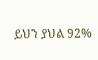ይህን ያህል 92%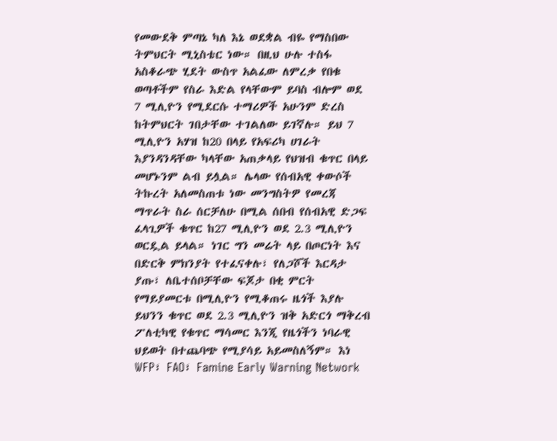የመውደቅ ምጣኔ ካለ እኔ ወደቋል ብዬ የማስበው ትምህርት ሚኒስቴር ነው። በዚህ ሁሉ ተስፋ አስቆራጭ ሂደት ውስጥ አልፈው ለምረቃ የበቁ ወጣቶችም የስራ እድል የላቸውም ይባስ ብሎም ወደ 7 ሚሊዮን የሚደርሱ ተማሪዎች አሁንም ድረስ ከትምህርት ገበታቸው ተገልለው ይገኛሉ። ይህ 7 ሚሊዮን አሃዝ ከ20 በላይ የአፍሪካ ሀገራት እያንዳንዳቸው ካላቸው አጠቃላይ የህዝብ ቁጥር በላይ መሆኑንም ልብ ይሏል። ሌላው የሰብአዊ ቀውሶች ትኩረት አለመስጠቱ ነው መንግስትዎ የመረጃ ማጥራት ስራ ሰርቻለሁ በሚል ሰበብ የሰብአዊ ድጋፍ ፈላጊዎች ቁጥር ከ27 ሚሊዮን ወደ 2.3 ሚሊዮን ወርዷል ይላል። ነገር ግን መሬት ላይ በጦርነት እና በድርቅ ምክንያት የተፈናቀሉ፣ የለጋሾች እርዳታ ያጡ፣ ለቤተሰቦቻቸው ፍጆታ በቂ ምርት የማይያመርቱ በሚሊዮን የሚቆጠሩ ዜጎች እያሉ ይህንን ቁጥር ወደ 2.3 ሚሊዮን ዝቅ አድርጎ ማቅረብ ፖለቲካዊ የቁጥር ማሳመር እንጂ የዜጎችን ነባራዊ ህይወት በተጨባጭ የሚያሳይ አይመስለኝም። እነ WFP፣ FAO፣ Famine Early Warning Network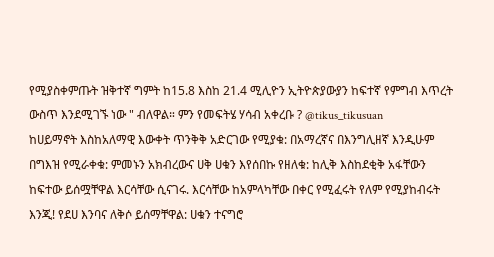የሚያስቀምጡት ዝቅተኛ ግምት ከ15.8 እስከ 21.4 ሚሊዮን ኢትዮጵያውያን ከፍተኛ የምግብ እጥረት ውስጥ እንደሚገኙ ነው " ብለዋል። ምን የመፍትሄ ሃሳብ አቀረቡ ? @tikus_tikusuan
ከሀይማኖት እስከአለማዊ እውቀት ጥንቅቅ አድርገው የሚያቁ: በአማረኛና በእንግሊዘኛ እንዲሁም በግእዝ የሚራቀቁ: ምመኑን አክብረውና ሀቅ ሀቁን እየሰበኩ የዘለቁ: ከሊቅ እስከደቂቅ አፋቸውን ከፍተው ይሰሟቸዋል እርሳቸው ሲናገሩ. እርሳቸው ከአምላካቸው በቀር የሚፈሩት የለም የሚያከብሩት እንጂ! የደሀ እንባና ለቅሶ ይሰማቸዋል: ሀቁን ተናግሮ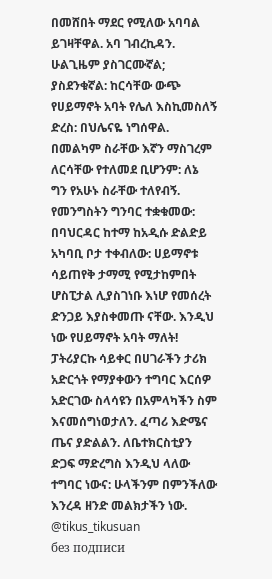በመሸበት ማደር የሚለው አባባል ይገዛቸዋል. አባ ገብረኪዳን. ሁልጊዜም ያስገርሙኛል; ያስደንቁኛል: ከርሳቸው ውጭ የሀይማኖት አባት የሌለ እስኪመስለኝ ድረስ: በህሌናዬ ነግሰዋል. በመልካም ስራቸው እኛን ማስገረም ለርሳቸው የተለመደ ቢሆንም: ለኔ ግን የአሁኑ ስራቸው ተለየብኝ. የመንግስትን ግንባር ተቋቁመው: በባህርዳር ከተማ ከአዲሱ ድልድይ አካባቢ ቦታ ተቀብለው: ሀይማኖቱ ሳይጠየቅ ታማሚ የሚታከምበት ሆስፒታል ሊያስገነቡ እነሆ የመሰረት ድንጋይ እያስቀመጡ ናቸው. እንዲህ ነው የሀይማኖት አባት ማለት! ፓትሪያርኩ ሳይቀር በሀገራችን ታሪክ አድርጎት የማያቀውን ተግባር እርሰዎ አድርገው ስላሳዩን በአምላካችን ስም እናመሰግነወታለን. ፈጣሪ እድሜና ጤና ያድልልን. ለቤተክርስቲያን ድጋፍ ማድረግስ እንዲህ ላለው ተግባር ነውና: ሁላችንም በምንችለው እንረዳ ዘንድ መልክታችን ነው. @tikus_tikusuan
без подписи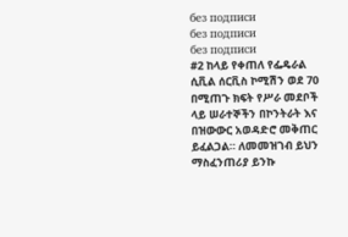без подписи
без подписи
без подписи
#2 ከላይ የቀጠለ የፌዴራል ሲቪል ሰርቪስ ኮሚሽን ወደ 70 በሚጠጉ ክፍት የሥራ መደቦች ላይ ሠራተኞችን በኮንትራት እና በዝውውር አወዳድሮ መቅጠር ይፈልጋል። ለመመዝገብ ይህን ማስፈንጠሪያ ይንኩ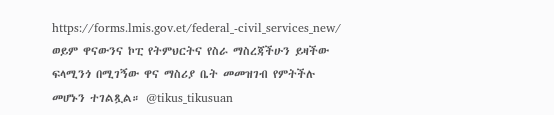https://forms.lmis.gov.et/federal_-civil_services_new/ ወይም ዋናውንና ኮፒ የትምህርትና የስራ ማስረጃችሁን ይዛችው ፍላሚንጎ በሚገኝው ዋና ማስሪያ ቤት መመዝገብ የምትችሉ መሆኑን ተገልጿል። @tikus_tikusuan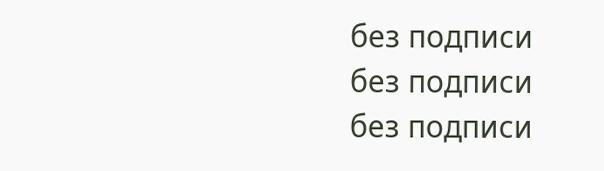без подписи
без подписи
без подписи